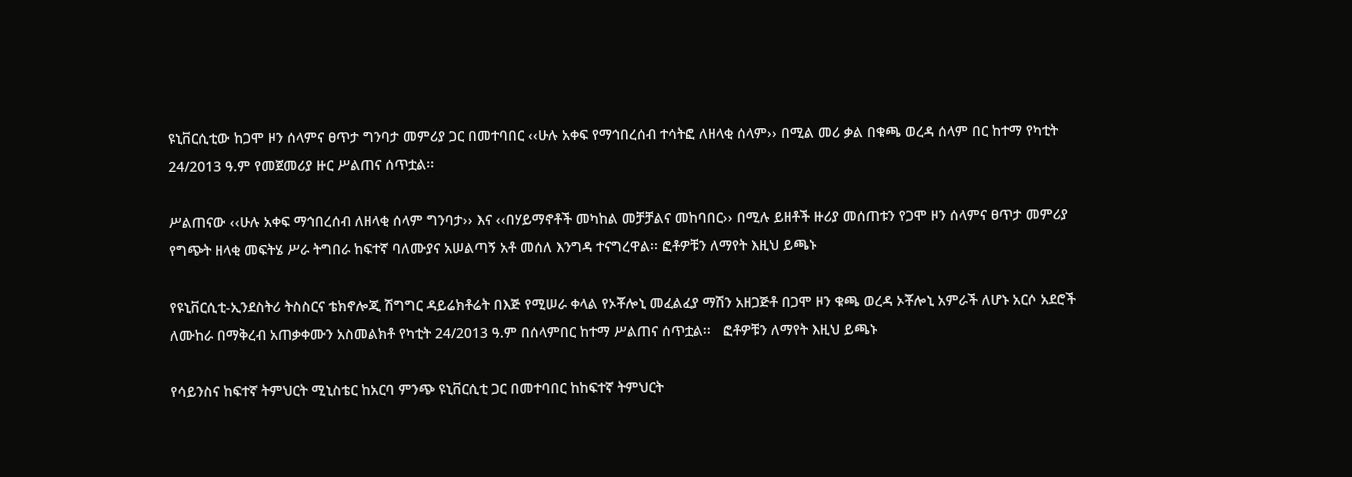ዩኒቨርሲቲው ከጋሞ ዞን ሰላምና ፀጥታ ግንባታ መምሪያ ጋር በመተባበር ‹‹ሁሉ አቀፍ የማኅበረሰብ ተሳትፎ ለዘላቂ ሰላም›› በሚል መሪ ቃል በቁጫ ወረዳ ሰላም በር ከተማ የካቲት 24/2013 ዓ.ም የመጀመሪያ ዙር ሥልጠና ሰጥቷል፡፡

ሥልጠናው ‹‹ሁሉ አቀፍ ማኅበረሰብ ለዘላቂ ሰላም ግንባታ›› እና ‹‹በሃይማኖቶች መካከል መቻቻልና መከባበር›› በሚሉ ይዘቶች ዙሪያ መሰጠቱን የጋሞ ዞን ሰላምና ፀጥታ መምሪያ የግጭት ዘላቂ መፍትሄ ሥራ ትግበራ ከፍተኛ ባለሙያና አሠልጣኝ አቶ መሰለ እንግዳ ተናግረዋል፡፡ ፎቶዎቹን ለማየት እዚህ ይጫኑ

የዩኒቨርሲቲ-ኢንደስትሪ ትስስርና ቴክኖሎጂ ሽግግር ዳይሬክቶሬት በእጅ የሚሠራ ቀላል የኦቾሎኒ መፈልፈያ ማሽን አዘጋጅቶ በጋሞ ዞን ቁጫ ወረዳ ኦቾሎኒ አምራች ለሆኑ አርሶ አደሮች ለሙከራ በማቅረብ አጠቃቀሙን አስመልክቶ የካቲት 24/2013 ዓ.ም በሰላምበር ከተማ ሥልጠና ሰጥቷል፡፡   ፎቶዎቹን ለማየት እዚህ ይጫኑ

የሳይንስና ከፍተኛ ትምህርት ሚኒስቴር ከአርባ ምንጭ ዩኒቨርሲቲ ጋር በመተባበር ከከፍተኛ ትምህርት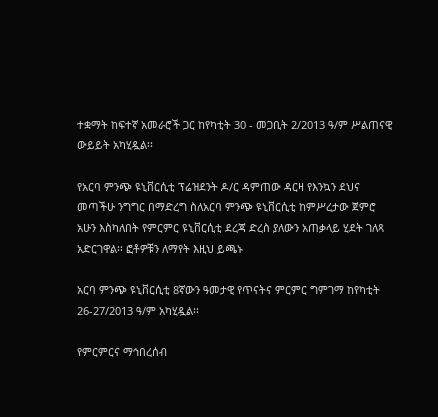ተቋማት ከፍተኛ አመራሮች ጋር ከየካቲት 30 - መጋቢት 2/2013 ዓ/ም ሥልጠናዊ ውይይት አካሂዷል፡፡

የአርባ ምንጭ ዩኒቨርሲቲ ፕሬዝደንት ዶ/ር ዳምጠው ዳርዛ የእንኳን ደህና መጣችሁ ንግግር በማድረግ ስለአርባ ምንጭ ዩኒቨርሲቲ ከምሥረታው ጀምሮ አሁን እስካለበት የምርምር ዩኒቨርሲቲ ደረጃ ድረስ ያለውን አጠቃላይ ሂደት ገለጻ አድርገዋል፡፡ ፎቶዎቹን ለማየት እዚህ ይጫኑ

አርባ ምንጭ ዩኒቨርሲቲ 8ኛውን ዓመታዊ የጥናትና ምርምር ግምገማ ከየካቲት 26-27/2013 ዓ/ም አካሂዷል፡፡

የምርምርና ማኅበረሰብ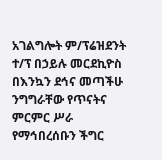አገልግሎት ም/ፕሬዝደንት ተ/ፕ በኃይሉ መርደኪዮስ በእንኳን ደኅና መጣችሁ ንግግራቸው የጥናትና ምርምር ሥራ የማኅበረሰቡን ችግር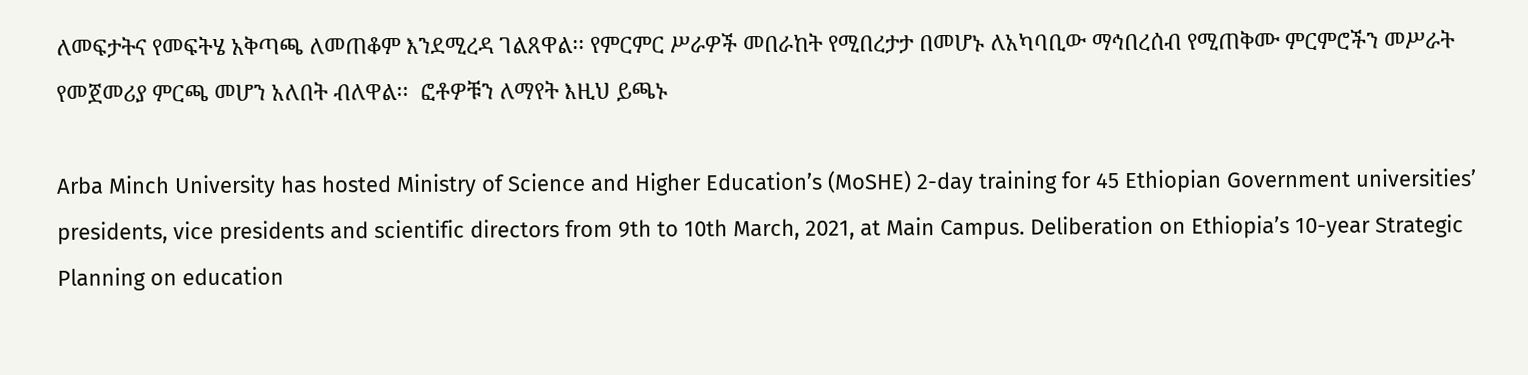ለመፍታትና የመፍትሄ አቅጣጫ ለመጠቆም እንደሚረዳ ገልጸዋል፡፡ የምርምር ሥራዎች መበራከት የሚበረታታ በመሆኑ ለአካባቢው ማኅበረሰብ የሚጠቅሙ ምርምሮችን መሥራት የመጀመሪያ ምርጫ መሆን አለበት ብለዋል፡፡  ፎቶዎቹን ለማየት እዚህ ይጫኑ

Arba Minch University has hosted Ministry of Science and Higher Education’s (MoSHE) 2-day training for 45 Ethiopian Government universities’ presidents, vice presidents and scientific directors from 9th to 10th March, 2021, at Main Campus. Deliberation on Ethiopia’s 10-year Strategic Planning on education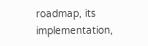roadmap, its implementation,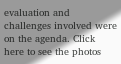evaluation and challenges involved were on the agenda. Click here to see the photos